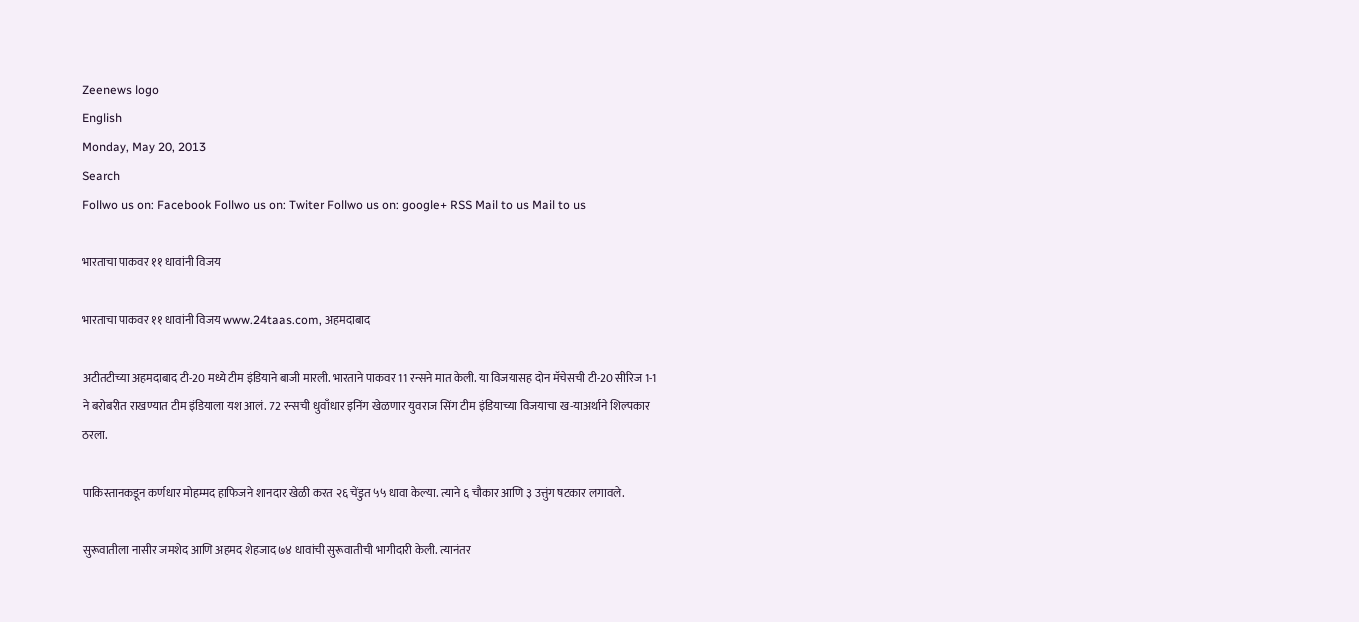Zeenews logo
English
Monday, May 20, 2013
Search
Follwo us on: Facebook Follwo us on: Twiter Follwo us on: google+ RSS Mail to us Mail to us

भारताचा पाकवर ११ धावांनी विजय

भारताचा पाकवर ११ धावांनी विजय www.24taas.com, अहमदाबाद

अटीतटीच्या अहमदाबाद टी-20 मध्ये टीम इंडियाने बाजी मारली. भारताने पाकवर 11 रन्सने मात केली. या विजयासह दोन मॅचेसची टी-20 सीरिज 1-1 ने बरोबरीत राखण्यात टीम इंडियाला यश आलं. 72 रन्सची धुवाँधार इनिंग खेळणार युवराज सिंग टीम इंडियाच्या विजयाचा ख-याअर्थाने शिल्पकार ठरला.

पाकिस्तानकडून कर्णधार मोहम्मद हाफिजने शानदार खेळी करत २६ चेंडुत ५५ धावा केल्या. त्याने ६ चौकार आणि ३ उत्तुंग षटकार लगावले.

सुरूवातीला नासीर जमशेद आणि अहमद शेहजाद ७४ धावांची सुरूवातीची भागीदारी केली. त्यानंतर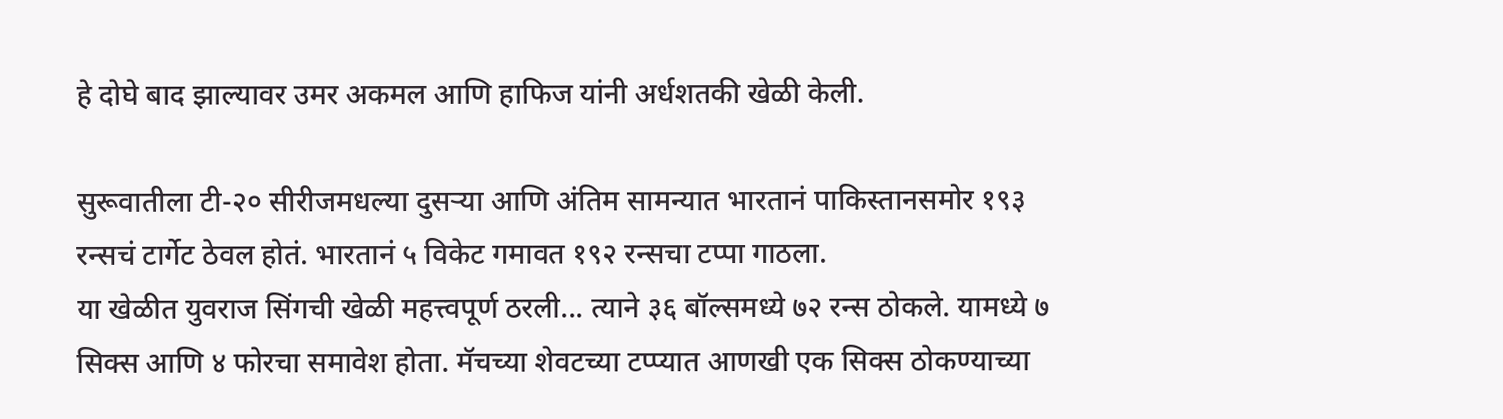हे दोघे बाद झाल्यावर उमर अकमल आणि हाफिज यांनी अर्धशतकी खेळी केली.

सुरूवातीला टी-२० सीरीजमधल्या दुसऱ्या आणि अंतिम सामन्यात भारतानं पाकिस्तानसमोर १९३ रन्सचं टार्गेट ठेवल होतं. भारतानं ५ विकेट गमावत १९२ रन्सचा टप्पा गाठला.
या खेळीत युवराज सिंगची खेळी महत्त्वपूर्ण ठरली... त्याने ३६ बॉल्समध्ये ७२ रन्स ठोकले. यामध्ये ७ सिक्स आणि ४ फोरचा समावेश होता. मॅचच्या शेवटच्या टप्प्यात आणखी एक सिक्स ठोकण्याच्या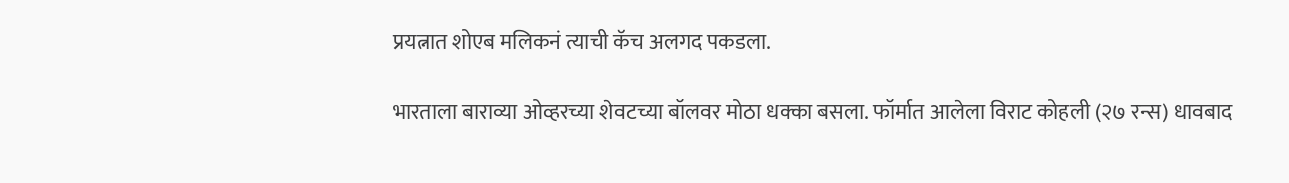प्रयत्नात शोएब मलिकनं त्याची कॅच अलगद पकडला.

भारताला बाराव्या ओव्हरच्या शेवटच्या बॉलवर मोठा धक्का बसला. फॉर्मात आलेला विराट कोहली (२७ रन्स) धावबाद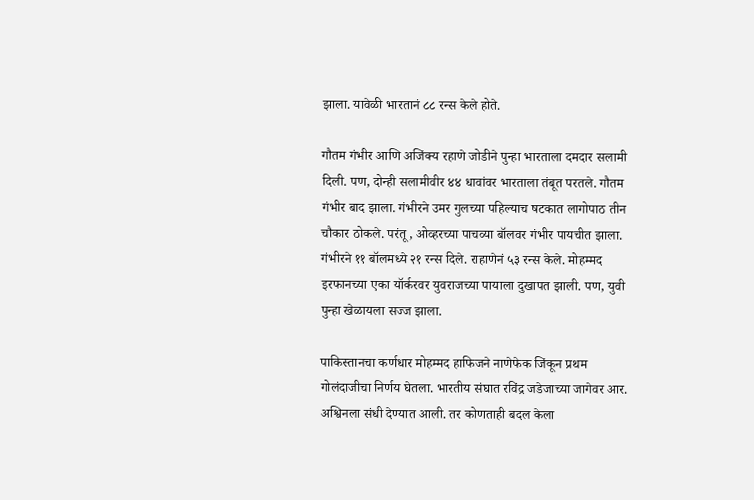झाला. यावेळी भारतानं ८८ रन्स केले होते.

गौतम गंभीर आणि अजिंक्य रहाणे जोडीने पुन्हा भारताला दमदार सलामी दिली. पण, दोन्ही सलामीवीर ४४ धावांवर भारताला तंबूत परतले. गौतम गंभीर बाद झाला. गंभीरने उमर गुलच्या पहिल्याच षटकात लागोपाठ तीन चौकार ठोकले. परंतू, ओव्हरच्या पाचव्या बॉलवर गंभीर पायचीत झाला. गंभीरने ११ बॉलमध्ये २१ रन्स दिले. राहाणेनं ५३ रन्स केले. मोहम्मद इरफानच्या एका यॉर्करवर युवराजच्या पायाला दुखापत झाली. पण, युवी पुन्हा खेळायला सज्ज झाला.

पाकिस्ता‍नचा कर्णधार मोहम्मद हाफिजने नाणेफेक जिंकून प्रथम गोलंदाजीचा निर्णय घेतला. भारतीय संघात रविंद्र जडेजाच्या जागेवर आर. अश्विनला संधी देण्यात आली. तर कोणताही बदल केला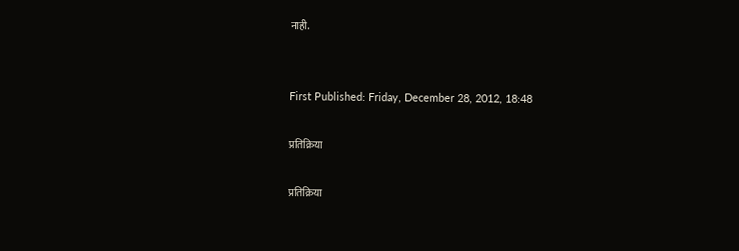नाही.


First Published: Friday, December 28, 2012, 18:48

प्रतिक्रिया

प्रतिक्रिया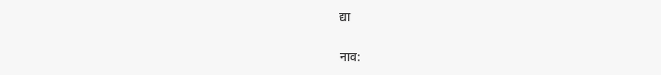द्या

नाव: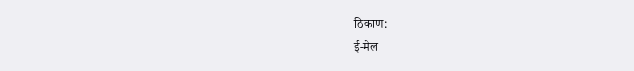ठिकाण:
ई-मेल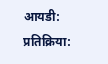आयडी:
प्रतिक्रिया: